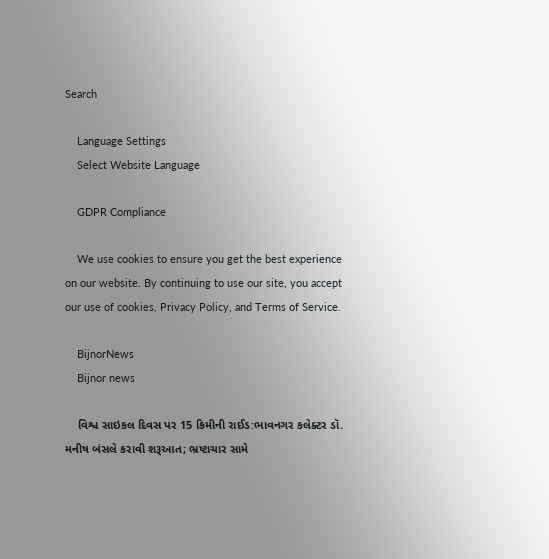Search

    Language Settings
    Select Website Language

    GDPR Compliance

    We use cookies to ensure you get the best experience on our website. By continuing to use our site, you accept our use of cookies, Privacy Policy, and Terms of Service.

    BijnorNews
    Bijnor news

    વિશ્વ સાઇકલ દિવસ પર 15 કિમીની રાઈડ:ભાવનગર કલેક્ટર ડૉ. મનીષ બંસલે કરાવી શરૂઆત; ભ્રષ્ટાચાર સામે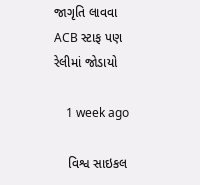જાગૃતિ લાવવા ACB સ્ટાફ પણ રેલીમાં જોડાયો

    1 week ago

    વિશ્વ સાઇકલ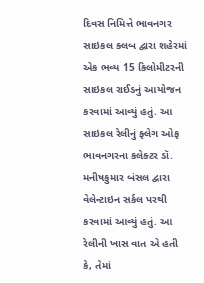દિવસ નિમિત્તે ભાવનગર સાઇકલ ક્લબ દ્વારા શહેરમાં એક ભવ્ય 15 કિલોમીટરની સાઇકલ રાઈડનું આયોજન કરવામાં આવ્યું હતું. આ સાઇકલ રેલીનું ફ્લેગ ઓફ ભાવનગરના કલેક્ટર ડૉ. મનીષકુમાર બંસલ દ્વારા વેલેન્ટાઇન સર્કલ પરથી કરવામાં આવ્યું હતું. આ રેલીની ખાસ વાત એ હતી કે, તેમાં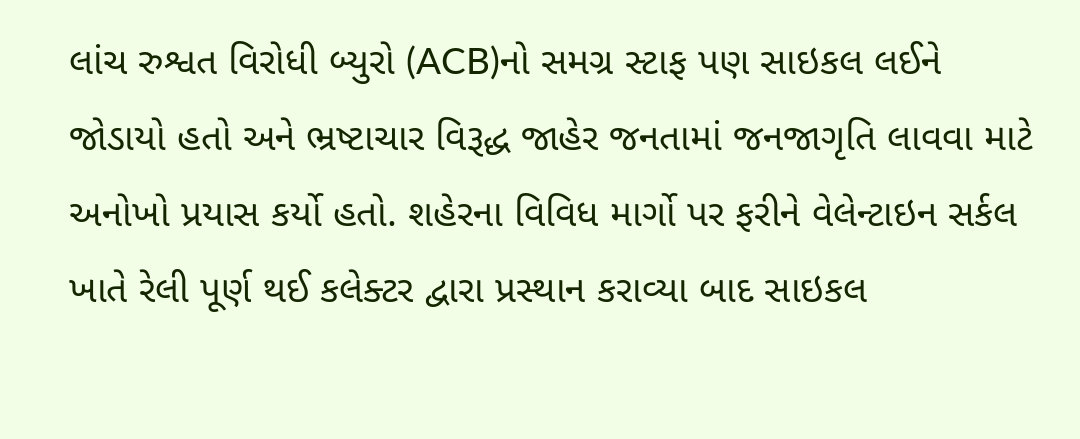લાંચ રુશ્વત વિરોધી બ્યુરો (ACB)નો સમગ્ર સ્ટાફ પણ સાઇકલ લઈને જોડાયો હતો અને ભ્રષ્ટાચાર વિરૂદ્ધ જાહેર જનતામાં જનજાગૃતિ લાવવા માટે અનોખો પ્રયાસ કર્યો હતો. શહેરના વિવિધ માર્ગો પર ફરીને વેલેન્ટાઇન સર્કલ ખાતે રેલી પૂર્ણ થઈ કલેક્ટર દ્વારા પ્રસ્થાન કરાવ્યા બાદ સાઇકલ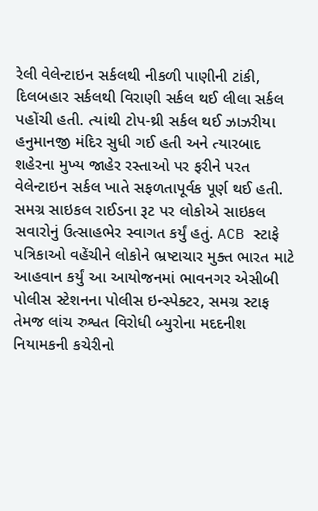રેલી વેલેન્ટાઇન સર્કલથી નીકળી પાણીની ટાંકી, દિલબહાર સર્કલથી વિરાણી સર્કલ થઈ લીલા સર્કલ પહોંચી હતી. ત્યાંથી ટોપ-થ્રી સર્કલ થઈ ઝાઝરીયા હનુમાનજી મંદિર સુધી ગઈ હતી અને ત્યારબાદ શહેરના મુખ્ય જાહેર રસ્તાઓ પર ફરીને પરત વેલેન્ટાઇન સર્કલ ખાતે સફળતાપૂર્વક પૂર્ણ થઈ હતી. સમગ્ર સાઇકલ રાઈડના રૂટ પર લોકોએ સાઇકલ સવારોનું ઉત્સાહભેર સ્વાગત કર્યું હતું. ACB સ્ટાફે પત્રિકાઓ વહેંચીને લોકોને ભ્રષ્ટાચાર મુક્ત ભારત માટે આહવાન કર્યું આ આયોજનમાં ભાવનગર એસીબી પોલીસ સ્ટેશનના પોલીસ ઇન્સ્પેક્ટર, સમગ્ર સ્ટાફ તેમજ લાંચ રુશ્વત વિરોધી બ્યુરોના મદદનીશ નિયામકની કચેરીનો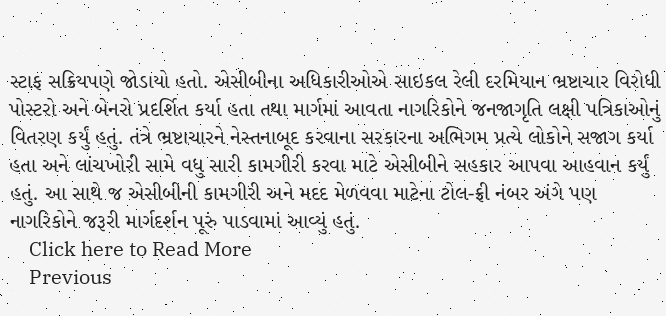સ્ટાફ સક્રિયપણે જોડાયો હતો. એસીબીના અધિકારીઓએ સાઇકલ રેલી દરમિયાન ભ્રષ્ટાચાર વિરોધી પોસ્ટરો અને બેનરો પ્રદર્શિત કર્યા હતા તથા માર્ગમાં આવતા નાગરિકોને જનજાગૃતિ લક્ષી પત્રિકાઓનું વિતરણ કર્યું હતું. તંત્રે ભ્રષ્ટાચારને નેસ્તનાબૂદ કરવાના સરકારના અભિગમ પ્રત્યે લોકોને સજાગ કર્યા હતા અને લાંચખોરી સામે વધુ સારી કામગીરી કરવા માટે એસીબીને સહકાર આપવા આહવાન કર્યું હતું. આ સાથે જ એસીબીની કામગીરી અને મદદ મેળવવા માટેના ટોલ-ફ્રી નંબર અંગે પણ નાગરિકોને જરૂરી માર્ગદર્શન પૂરું પાડવામાં આવ્યું હતું.
    Click here to Read More
    Previous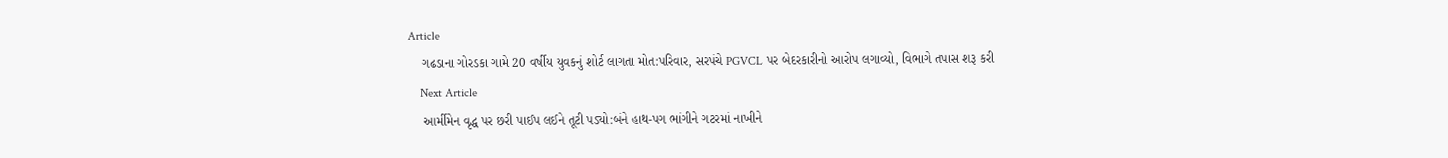Article
    ગઢડાના ગોરડકા ગામે 20 વર્ષીય યુવકનું શોર્ટ લાગતા મોત:પરિવાર, સરપંચે PGVCL પર બેદરકારીનો આરોપ લગાવ્યો, વિભાગે તપાસ શરૂ કરી
    Next Article
    આર્મીમેન વૃદ્ધ પર છરી પાઈપ લઈને તૂટી પડ્યો:બંને હાથ-પગ ભાંગીને ગટરમાં નાખીને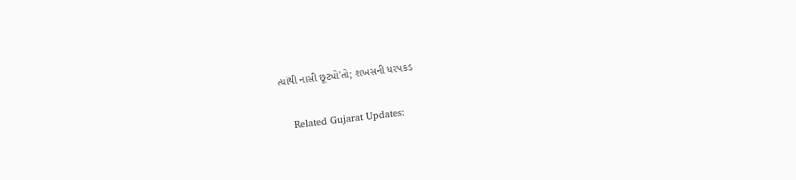ત્યાંથી નાસી છૂટ્યો'તો; શખસની ધરપકડ

    Related Gujarat Updates: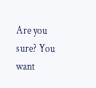Are you sure? You want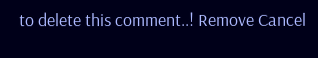to delete this comment..! Remove Cancel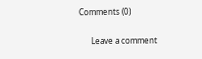Comments (0)

      Leave a comment